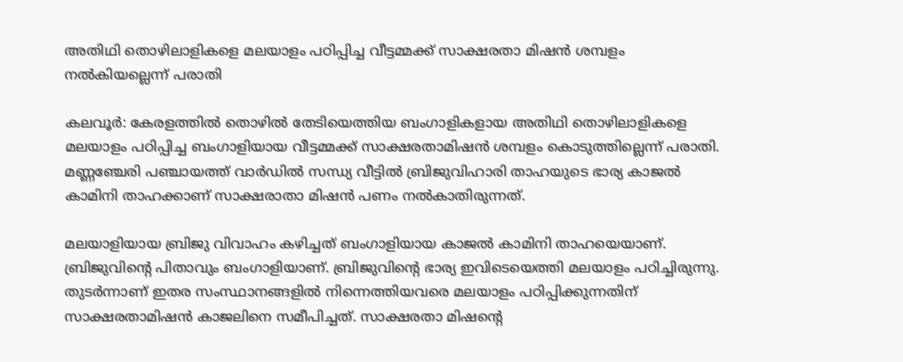അതിഥി തൊഴിലാളികളെ മലയാളം പഠിപ്പിച്ച വീട്ടമ്മക്ക്‌ സാക്ഷരതാ മിഷന്‍ ശമ്പളം നല്‍കിയല്ലെന്ന്‌ പരാതി

കലവൂര്‍: കേരളത്തില്‍ തൊഴില്‍ തേടിയെത്തിയ ബംഗാളികളായ അതിഥി തൊഴിലാളികളെ മലയാളം പഠിപ്പിച്ച ബംഗാളിയായ വീട്ടമ്മക്ക്‌ സാക്ഷരതാമിഷന്‍ ശമ്പളം കൊടുത്തില്ലെന്ന്‌ പരാതി. മണ്ണഞ്ചേരി പഞ്ചായത്ത്‌ വാര്‍ഡില്‍ സന്ധ്യ വീട്ടില്‍ ബ്രിജുവിഹാരി താഹയുടെ ഭാര്യ കാജല്‍ കാമിനി താഹക്കാണ്‌ സാക്ഷരാതാ മിഷന്‍ പണം നല്‍കാതിരുന്നത്‌.

മലയാളിയായ ബ്രിജു വിവാഹം കഴിച്ചത്‌ ബംഗാളിയായ കാജല്‍ കാമിനി താഹയെയാണ്‌. ബ്രിജുവിന്‍റെ പിതാവും ബംഗാളിയാണ്‌. ബ്രിജുവിന്‍റെ ഭാര്യ ഇവിടെയെത്തി മലയാളം പഠിച്ചിരുന്നു. തുടര്‍ന്നാണ്‌‌ ഇതര സംസ്ഥാനങ്ങളില്‍ നിന്നെത്തിയവരെ മലയാളം പഠിപ്പിക്കുന്നതിന്‌ സാക്ഷരതാമിഷന്‍ കാജലിനെ സമീപിച്ചത്‌. സാക്ഷരതാ മിഷന്‍റെ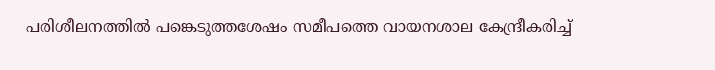പരിശീലനത്തില്‍ പങ്കെടുത്തശേഷം സമീപത്തെ വായനശാല കേന്ദ്രീകരിച്ച്‌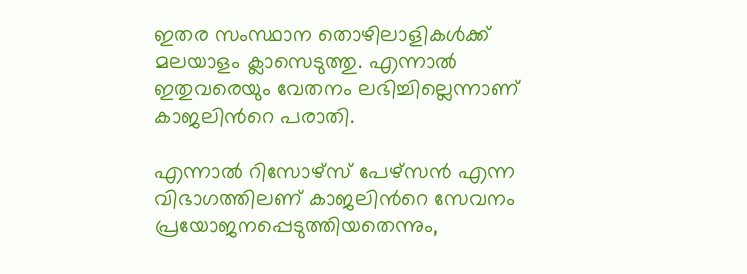ഇതര സംസ്ഥാന തൊഴിലാളികള്‍ക്ക്‌ മലയാളം ക്ലാസെടുത്തു. എന്നാല്‍ ഇതുവരെയും വേതനം ലഭിച്ചില്ലെന്നാണ്‌ കാജലിന്‍റെ പരാതി.

എന്നാല്‍ റിസോഴ്‌സ്‌ പേഴ്‌സന്‍ എന്ന വിഭാഗത്തിലണ്‌ കാജലിന്‍റെ സേവനം പ്രയോജനപ്പെടുത്തിയതെന്നും,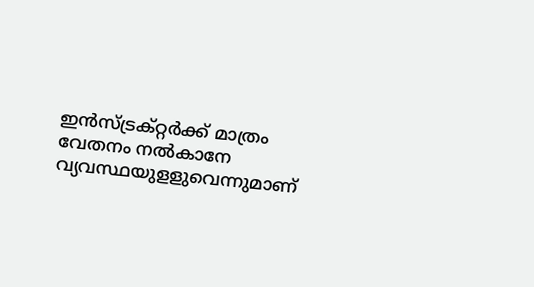ഇന്‍സ്‌ട്രക്‌റ്റര്‍ക്ക്‌ മാത്രം വേതനം നല്‍കാനേ വ്യവസ്ഥയുളളുവെന്നുമാണ്‌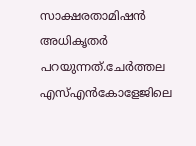സാക്ഷരതാമിഷന്‍ അധികൃതര്‍ പറയുന്നത്‌.ചേര്‍ത്തല എസ്‌എന്‍കോളേജിലെ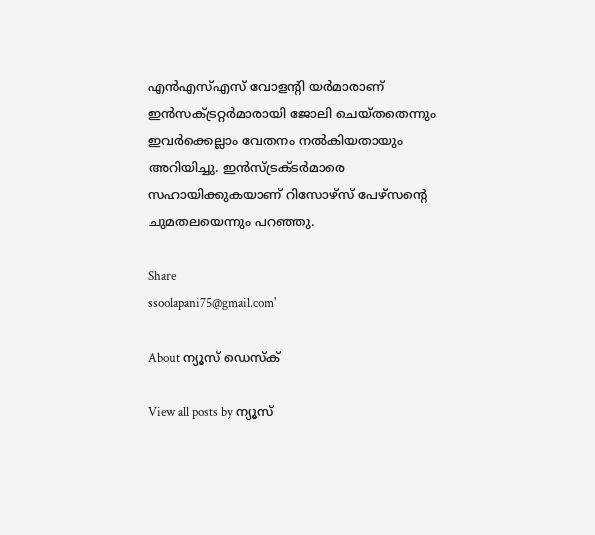എന്‍എസ്‌എസ്‌ വോളന്‍റി യര്‍മാരാണ്‌ ഇന്‍സക്ട്രറ്റര്‍മാരായി ജോലി ചെയ്‌തതെന്നും ഇവര്‍ക്കെല്ലാം വേതനം നല്‍കിയതായും അറിയിച്ചു. ഇന്‍സ്‌ട്രക്ടര്‍മാരെ സഹായിക്കുകയാണ്‌ റിസോഴ്‌സ്‌ പേഴ്‌സന്‍റെ ചുമതലയെന്നും പറഞ്ഞു.

Share
ssoolapani75@gmail.com'

About ന്യൂസ് ഡെസ്ക്

View all posts by ന്യൂസ്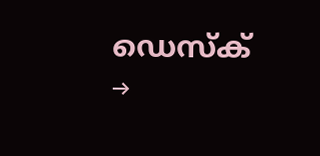ഡെസ്ക് →